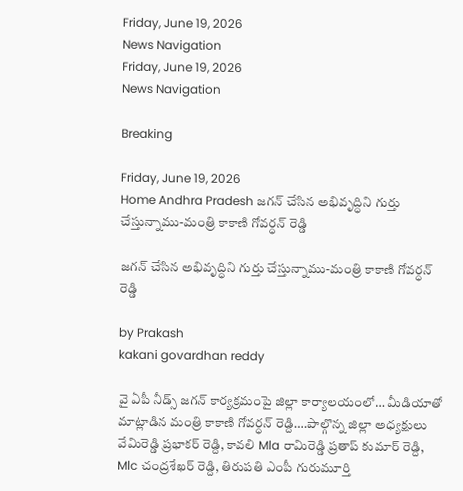Friday, June 19, 2026
News Navigation
Friday, June 19, 2026
News Navigation

Breaking

Friday, June 19, 2026
Home Andhra Pradesh జగన్ చేసిన అభివృద్ధిని గుర్తు చేస్తున్నాము-మంత్రి కాకాణి గోవర్ధన్ రెడ్డి

జగన్ చేసిన అభివృద్ధిని గుర్తు చేస్తున్నాము-మంత్రి కాకాణి గోవర్ధన్ రెడ్డి

by Prakash
kakani govardhan reddy

వై ఏపీ నీడ్స్ జగన్ కార్యక్రమంపై జిల్లా కార్యాలయంలో… మీడియాతో మాట్లాడిన మంత్రి కాకాణి గోవర్ధన్ రెడ్ది….పాల్గొన్న జిల్లా అధ్యక్షులు వేమిరెడ్డి ప్రభాకర్ రెడ్ది, కావలి Mla రామిరెడ్డి ప్రతాప్ కుమార్ రెడ్ది, Mlc చంద్రశేఖర్ రెడ్ది, తిరుపతి ఎంపీ గురుమూర్తి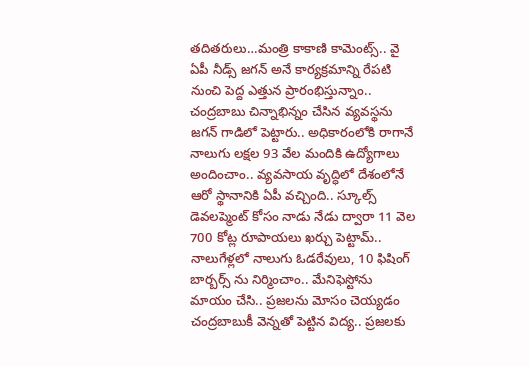తదితరులు…మంత్రి కాకాణి కామెంట్స్.. వై ఏపీ నీడ్స్ జగన్ అనే కార్యక్రమాన్ని రేపటి నుంచి పెద్ద ఎత్తున ప్రారంభిస్తున్నాం.. చంద్రబాబు చిన్నాభిన్నం చేసిన వ్యవస్థను జగన్ గాడిలో పెట్టారు.. అధికారంలోకి రాగానే నాలుగు లక్షల 93 వేల మందికి ఉద్యోగాలు అందించాం.. వ్యవసాయ వృద్ధిలో దేశంలోనే ఆరో స్థానానికి ఏపీ వచ్చింది.. స్కూల్స్ డెవలప్మెంట్ కోసం నాడు నేడు ద్వారా 11 వెల 700 కోట్ల రూపాయలు ఖర్చు పెట్టామ్.. నాలుగేళ్లలో నాలుగు ఓడరేవులు, 10 ఫిషింగ్ బార్బర్స్ ను నిర్మించాం.. మేనిఫెస్టోను మాయం చేసి.. ప్రజలను మోసం చెయ్యడం చంద్రబాబుకీ వెన్నతో పెట్టిన విద్య.. ప్రజలకు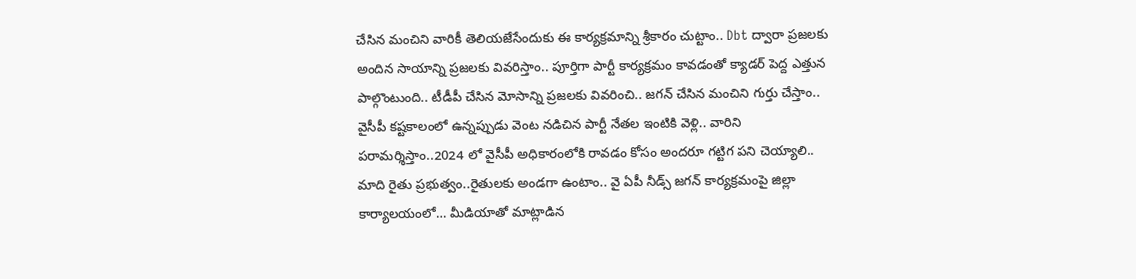చేసిన మంచిని వారికీ తెలియజేసేందుకు ఈ కార్యక్రమాన్ని శ్రీకారం చుట్టాం.. Dbt ద్వారా ప్రజలకు అందిన సాయాన్ని ప్రజలకు వివరిస్తాం.. పూర్తిగా పార్టీ కార్యక్రమం కావడంతో క్యాడర్ పెద్ద ఎత్తున పాల్గొంటుంది.. టీడీపీ చేసిన మోసాన్ని ప్రజలకు వివరించి.. జగన్ చేసిన మంచిని గుర్తు చేస్తాం.. వైసీపీ కష్టకాలంలో ఉన్నప్పుడు వెంట నడిచిన పార్టీ నేతల ఇంటికి వెళ్లి.. వారిని పరామర్శిస్తాం..2024 లో వైసీపీ అధికారంలోకి రావడం కోసం అందరూ గట్టిగ పని చెయ్యాలి.. మాది రైతు ప్రభుత్వం..రైతులకు అండగా ఉంటాం.. వై ఏపీ నీడ్స్ జగన్ కార్యక్రమంపై జిల్లా కార్యాలయంలో… మీడియాతో మాట్లాడిన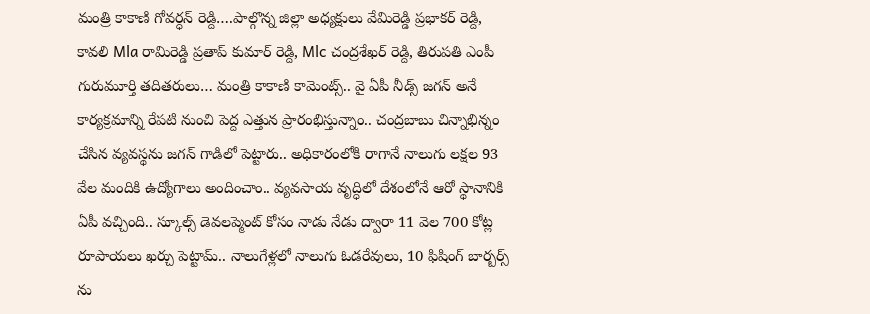మంత్రి కాకాణి గోవర్ధన్ రెడ్ది….పాల్గొన్న జిల్లా అధ్యక్షులు వేమిరెడ్డి ప్రభాకర్ రెడ్ది, కావలి Mla రామిరెడ్డి ప్రతాప్ కుమార్ రెడ్ది, Mlc చంద్రశేఖర్ రెడ్ది, తిరుపతి ఎంపీ గురుమూర్తి తదితరులు… మంత్రి కాకాణి కామెంట్స్.. వై ఏపీ నీడ్స్ జగన్ అనే కార్యక్రమాన్ని రేపటి నుంచి పెద్ద ఎత్తున ప్రారంభిస్తున్నాం.. చంద్రబాబు చిన్నాభిన్నం చేసిన వ్యవస్థను జగన్ గాడిలో పెట్టారు.. అధికారంలోకి రాగానే నాలుగు లక్షల 93 వేల మందికి ఉద్యోగాలు అందించాం.. వ్యవసాయ వృద్ధిలో దేశంలోనే ఆరో స్థానానికి ఏపీ వచ్చింది.. స్కూల్స్ డెవలప్మెంట్ కోసం నాడు నేడు ద్వారా 11 వెల 700 కోట్ల రూపాయలు ఖర్చు పెట్టామ్.. నాలుగేళ్లలో నాలుగు ఓడరేవులు, 10 ఫిషింగ్ బార్బర్స్ ను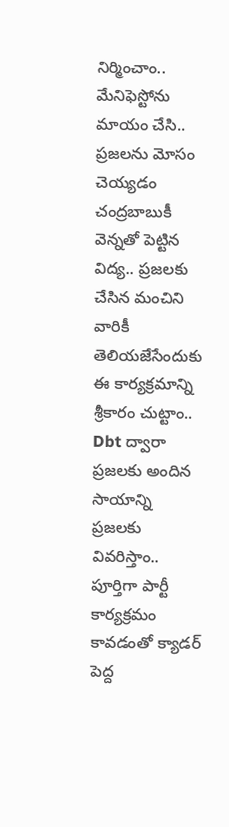నిర్మించాం.. మేనిఫెస్టోను మాయం చేసి.. ప్రజలను మోసం చెయ్యడం చంద్రబాబుకీ వెన్నతో పెట్టిన విద్య.. ప్రజలకు చేసిన మంచిని వారికీ తెలియజేసేందుకు ఈ కార్యక్రమాన్ని శ్రీకారం చుట్టాం.. Dbt ద్వారా ప్రజలకు అందిన సాయాన్ని ప్రజలకు వివరిస్తాం.. పూర్తిగా పార్టీ కార్యక్రమం కావడంతో క్యాడర్ పెద్ద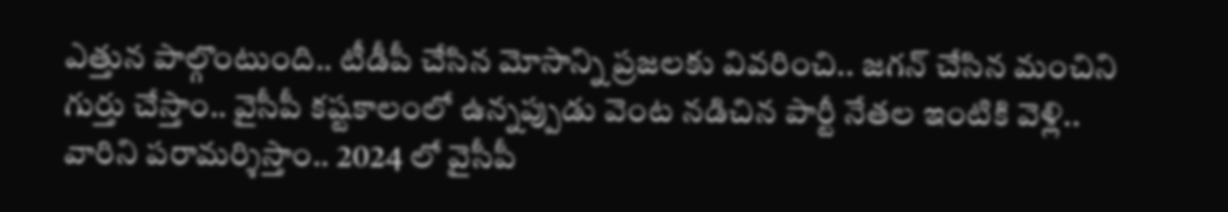ఎత్తున పాల్గొంటుంది.. టీడీపీ చేసిన మోసాన్ని ప్రజలకు వివరించి.. జగన్ చేసిన మంచిని గుర్తు చేస్తాం.. వైసీపీ కష్టకాలంలో ఉన్నప్పుడు వెంట నడిచిన పార్టీ నేతల ఇంటికి వెళ్లి.. వారిని పరామర్శిస్తాం.. 2024 లో వైసీపీ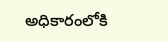అధికారంలోకి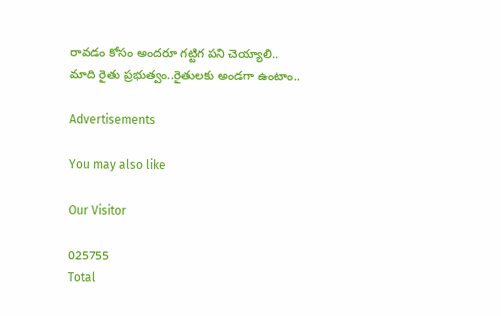రావడం కోసం అందరూ గట్టిగ పని చెయ్యాలి.. మాది రైతు ప్రభుత్వం..రైతులకు అండగా ఉంటాం..

Advertisements

You may also like

Our Visitor

025755
Total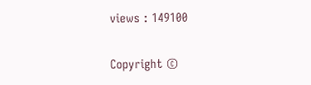views : 149100

Copyright ©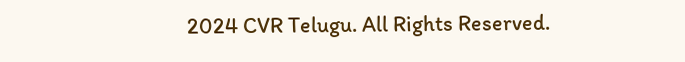2024 CVR Telugu. All Rights Reserved.